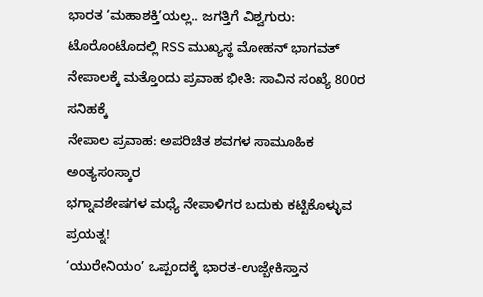ಭಾರತ ‘ಮಹಾಶಕ್ತಿ’ಯಲ್ಲ.. ಜಗತ್ತಿಗೆ ವಿಶ್ವಗುರು: ಟೊರೊಂಟೊದಲ್ಲಿ RSS ಮುಖ್ಯಸ್ಥ ಮೋಹನ್ ಭಾಗವತ್
ನೇಪಾಲಕ್ಕೆ ಮತ್ತೊಂದು ಪ್ರವಾಹ ಭೀತಿ: ಸಾವಿನ ಸಂಖ್ಯೆ 800ರ ಸನಿಹಕ್ಕೆ
ನೇಪಾಲ ಪ್ರವಾಹ: ಅಪರಿಚಿತ ಶವಗಳ ಸಾಮೂಹಿಕ ಅಂತ್ಯಸಂಸ್ಕಾರ
ಭಗ್ನಾವಶೇಷಗಳ ಮಧ್ಯೆ ನೇಪಾಳಿಗರ ಬದುಕು ಕಟ್ಟಿಕೊಳ್ಳುವ ಪ್ರಯತ್ನ!
‘ಯುರೇನಿಯಂ’ ಒಪ್ಪಂದಕ್ಕೆ ಭಾರತ-ಉಜ್ಬೇಕಿಸ್ತಾನ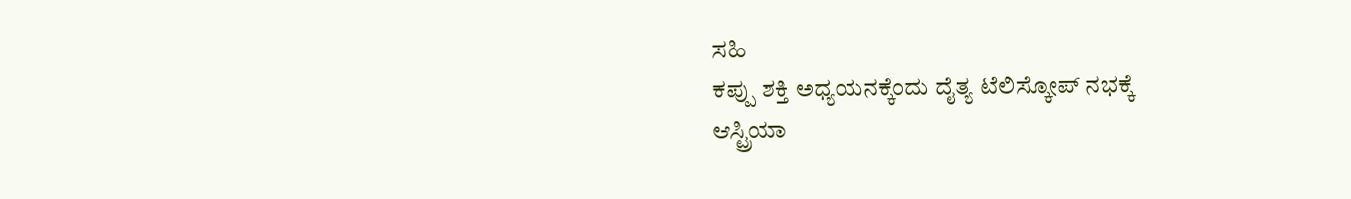ಸಹಿ
ಕಪ್ಪು ಶಕ್ತಿ ಅಧ್ಯಯನಕ್ಕೆಂದು ದೈತ್ಯ ಟೆಲಿಸ್ಕೋಪ್ ನಭಕ್ಕೆ
ಆಸ್ಟ್ರಿಯಾ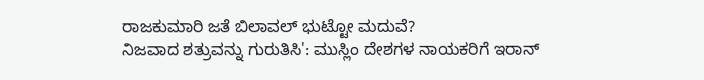ರಾಜಕುಮಾರಿ ಜತೆ ಬಿಲಾವಲ್ ಭುಟ್ಟೋ ಮದುವೆ?
ನಿಜವಾದ ಶತ್ರುವನ್ನು ಗುರುತಿಸಿ': ಮುಸ್ಲಿಂ ದೇಶಗಳ ನಾಯಕರಿಗೆ ಇರಾನ್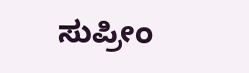ಸುಪ್ರೀಂ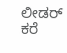ಲೀಡರ್ ಕರೆ